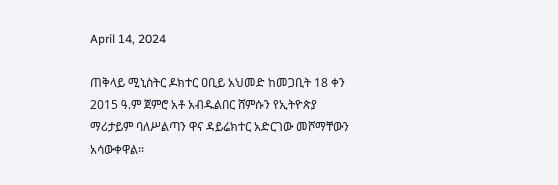April 14, 2024

ጠቅላይ ሚኒስትር ዶክተር ዐቢይ አህመድ ከመጋቢት 18 ቀን 2015 ዓ.ም ጀምሮ አቶ አብዱልበር ሸምሱን የኢትዮጵያ ማሪታይም ባለሥልጣን ዋና ዳይሬክተር አድርገው መሾማቸውን አሳውቀዋል፡፡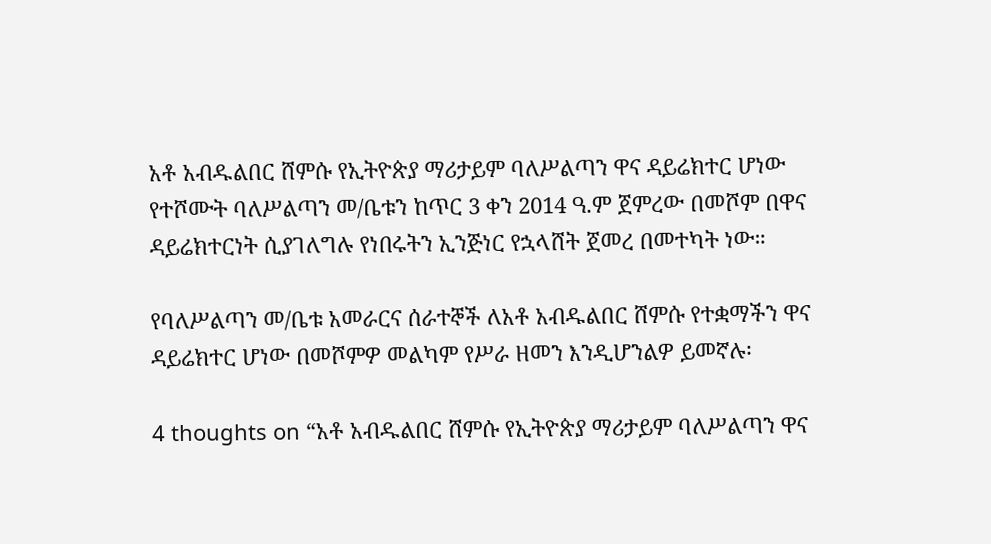አቶ አብዱልበር ሸምሱ የኢትዮጵያ ማሪታይም ባለሥልጣን ዋና ዳይሬክተር ሆነው የተሾሙት ባለሥልጣን መ/ቤቱን ከጥር 3 ቀን 2014 ዓ.ም ጀምረው በመሾም በዋና ዳይሬክተርነት ሲያገለግሉ የነበሩትን ኢንጅነር የኋላሸት ጀመረ በመተካት ነው።

የባለሥልጣን መ/ቤቱ አመራርና ሰራተኞች ለአቶ አብዱልበር ሸምሱ የተቋማችን ዋና ዳይሬክተር ሆነው በመሾምዎ መልካም የሥራ ዘመን እንዲሆንልዎ ይመኛሉ፡

4 thoughts on “አቶ አብዱልበር ሸምሱ የኢትዮጵያ ማሪታይም ባለሥልጣን ዋና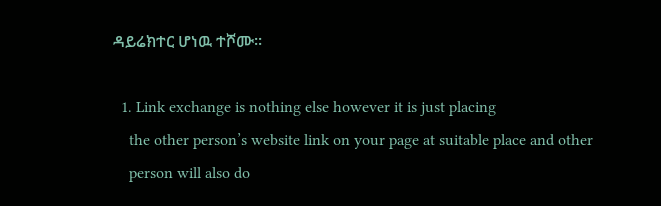ዳይሬክተር ሆነዉ ተሾሙ፡፡

  1. Link exchange is nothing else however it is just placing
    the other person’s website link on your page at suitable place and other
    person will also do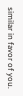similar in favor of you.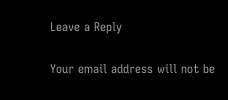Leave a Reply

Your email address will not be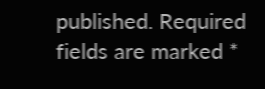published. Required fields are marked *